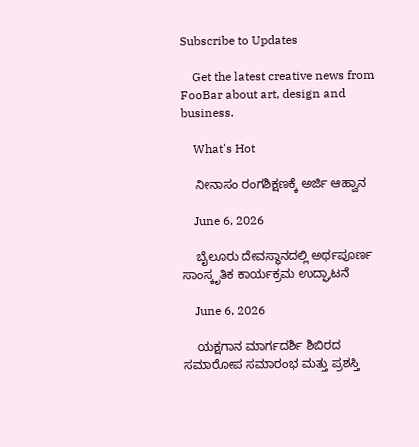Subscribe to Updates

    Get the latest creative news from FooBar about art, design and business.

    What's Hot

    ನೀನಾಸಂ ರಂಗಶಿಕ್ಷಣಕ್ಕೆ ಅರ್ಜಿ ಆಹ್ವಾನ

    June 6, 2026

    ಬೈಲೂರು ದೇವಸ್ಥಾನದಲ್ಲಿ ಅರ್ಥಪೂರ್ಣ ಸಾಂಸ್ಕೃತಿಕ ಕಾರ್ಯಕ್ರಮ ಉದ್ಘಾಟನೆ

    June 6, 2026

    ಯಕ್ಷಗಾನ ಮಾರ್ಗದರ್ಶಿ ಶಿಬಿರದ ಸಮಾರೋಪ ಸಮಾರಂಭ ಮತ್ತು ಪ್ರಶಸ್ತಿ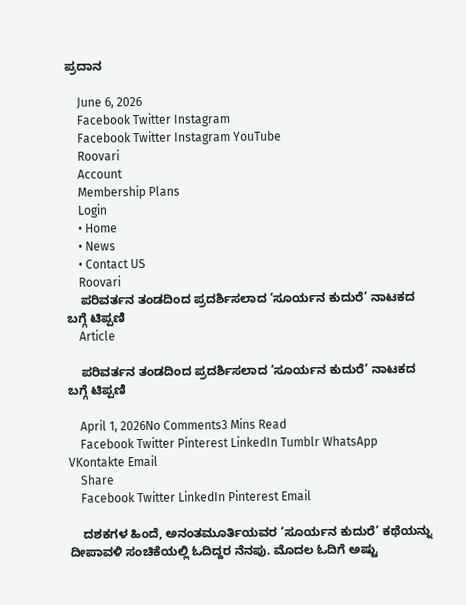ಪ್ರದಾನ

    June 6, 2026
    Facebook Twitter Instagram
    Facebook Twitter Instagram YouTube
    Roovari
    Account
    Membership Plans
    Login
    • Home
    • News
    • Contact US
    Roovari
    ಪರಿವರ್ತನ ತಂಡದಿಂದ ಪ್ರದರ್ಶಿಸಲಾದ ‘ಸೂರ್ಯನ ಕುದುರೆ’ ನಾಟಕದ ಬಗ್ಗೆ ಟಿಪ್ಪಣಿ
    Article

    ಪರಿವರ್ತನ ತಂಡದಿಂದ ಪ್ರದರ್ಶಿಸಲಾದ ‘ಸೂರ್ಯನ ಕುದುರೆ’ ನಾಟಕದ ಬಗ್ಗೆ ಟಿಪ್ಪಣಿ

    April 1, 2026No Comments3 Mins Read
    Facebook Twitter Pinterest LinkedIn Tumblr WhatsApp VKontakte Email
    Share
    Facebook Twitter LinkedIn Pinterest Email

    ದಶಕಗಳ ಹಿಂದೆ, ಅನಂತಮೂರ್ತಿಯವರ ‘ಸೂರ್ಯನ ಕುದುರೆ’ ಕಥೆಯನ್ನು ದೀಪಾವಳಿ ಸಂಚಿಕೆಯಲ್ಲಿ ಓದಿದ್ದರ ನೆನಪು. ಮೊದಲ ಓದಿಗೆ ಅಷ್ಟು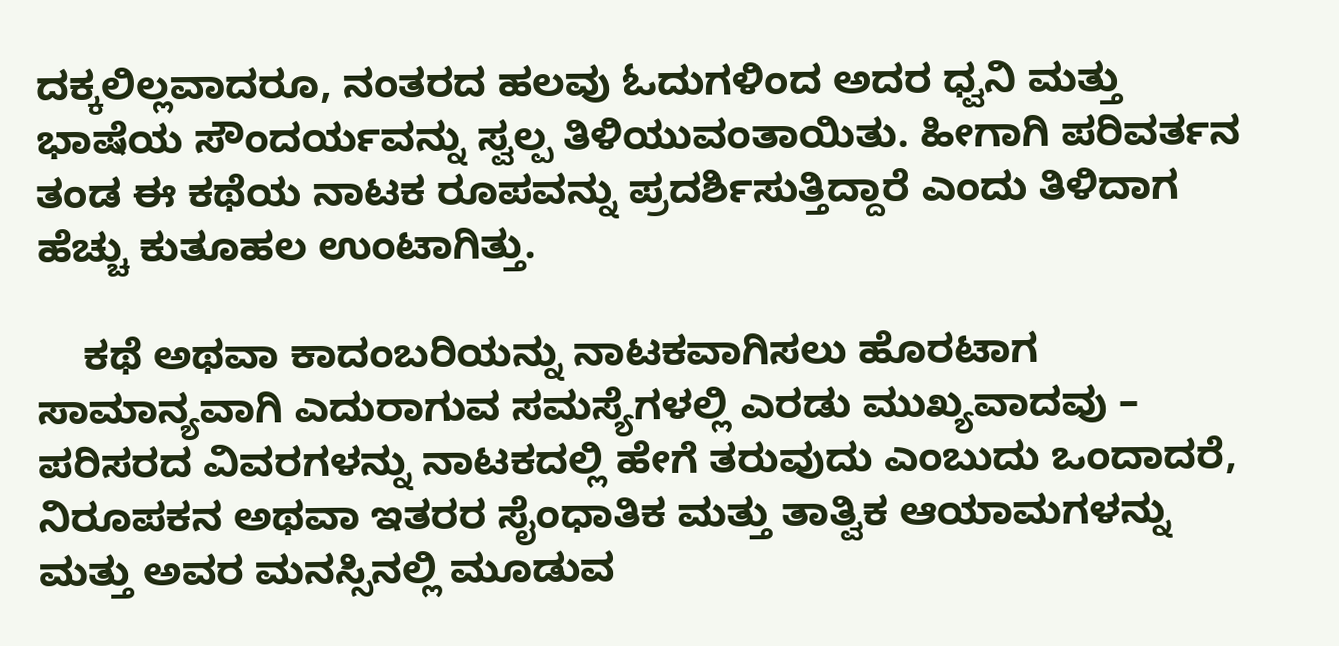ದಕ್ಕಲಿಲ್ಲವಾದರೂ, ನಂತರದ ಹಲವು ಓದುಗಳಿಂದ ಅದರ ಧ್ವನಿ ಮತ್ತು ಭಾಷೆಯ ಸೌಂದರ್ಯವನ್ನು ಸ್ವಲ್ಪ ತಿಳಿಯುವಂತಾಯಿತು. ಹೀಗಾಗಿ ಪರಿವರ್ತನ ತಂಡ ಈ ಕಥೆಯ ನಾಟಕ ರೂಪವನ್ನು ಪ್ರದರ್ಶಿಸುತ್ತಿದ್ದಾರೆ ಎಂದು ತಿಳಿದಾಗ ಹೆಚ್ಚು ಕುತೂಹಲ ಉಂಟಾಗಿತ್ತು.

    ಕಥೆ ಅಥವಾ ಕಾದಂಬರಿಯನ್ನು ನಾಟಕವಾಗಿಸಲು ಹೊರಟಾಗ ಸಾಮಾನ್ಯವಾಗಿ ಎದುರಾಗುವ ಸಮಸ್ಯೆಗಳಲ್ಲಿ ಎರಡು ಮುಖ್ಯವಾದವು – ಪರಿಸರದ ವಿವರಗಳನ್ನು ನಾಟಕದಲ್ಲಿ ಹೇಗೆ ತರುವುದು ಎಂಬುದು ಒಂದಾದರೆ, ನಿರೂಪಕನ ಅಥವಾ ಇತರರ ಸೈಂಧಾತಿಕ ಮತ್ತು ತಾತ್ವಿಕ ಆಯಾಮಗಳನ್ನು ಮತ್ತು ಅವರ ಮನಸ್ಸಿನಲ್ಲಿ ಮೂಡುವ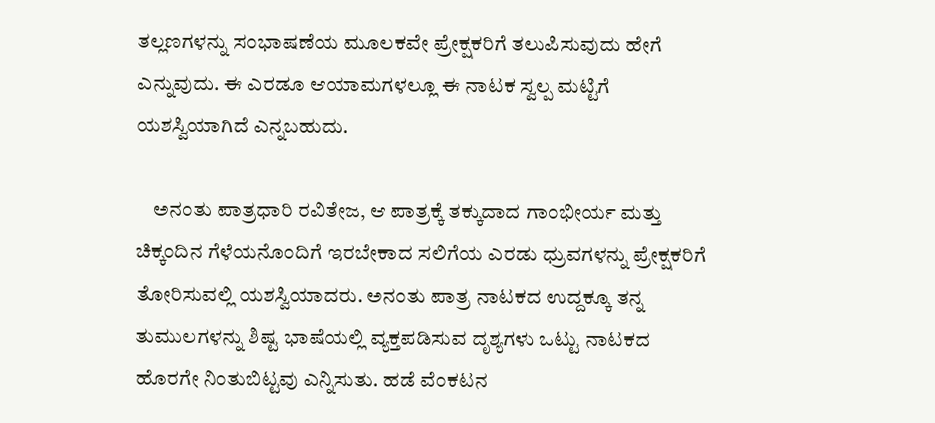ತಲ್ಲಣಗಳನ್ನು ಸಂಭಾಷಣೆಯ ಮೂಲಕವೇ ಪ್ರೇಕ್ಷಕರಿಗೆ ತಲುಪಿಸುವುದು ಹೇಗೆ ಎನ್ನುವುದು. ಈ ಎರಡೂ ಆಯಾಮಗಳಲ್ಲೂ ಈ ನಾಟಕ ಸ್ವಲ್ಪ ಮಟ್ಟಿಗೆ ಯಶಸ್ವಿಯಾಗಿದೆ ಎನ್ನಬಹುದು.

    ಅನಂತು ಪಾತ್ರಧಾರಿ ರವಿತೇಜ, ಆ ಪಾತ್ರಕ್ಕೆ ತಕ್ಕುದಾದ ಗಾಂಭೀರ್ಯ ಮತ್ತು ಚಿಕ್ಕಂದಿನ ಗೆಳೆಯನೊಂದಿಗೆ ಇರಬೇಕಾದ ಸಲಿಗೆಯ ಎರಡು ಧ್ರುವಗಳನ್ನು ಪ್ರೇಕ್ಷಕರಿಗೆ ತೋರಿಸುವಲ್ಲಿ ಯಶಸ್ವಿಯಾದರು. ಅನಂತು ಪಾತ್ರ ನಾಟಕದ ಉದ್ದಕ್ಕೂ ತನ್ನ ತುಮುಲಗಳನ್ನು ಶಿಷ್ಟ ಭಾಷೆಯಲ್ಲಿ ವ್ಯಕ್ತಪಡಿಸುವ ದೃಶ್ಯಗಳು ಒಟ್ಟು ನಾಟಕದ ಹೊರಗೇ ನಿಂತುಬಿಟ್ಟವು ಎನ್ನಿಸುತು. ಹಡೆ ವೆಂಕಟನ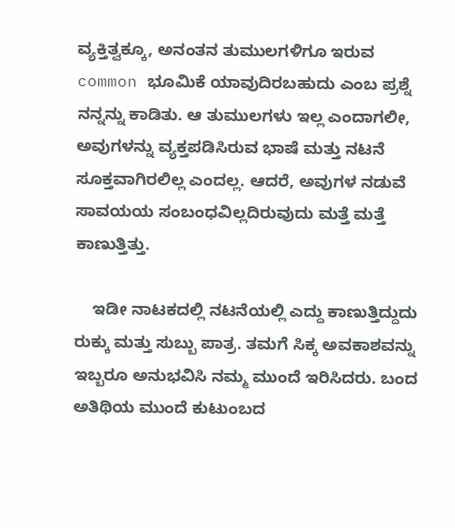ವ್ಯಕ್ತಿತ್ವಕ್ಕೂ, ಅನಂತನ ತುಮುಲಗಳಿಗೂ ಇರುವ common ಭೂಮಿಕೆ ಯಾವುದಿರಬಹುದು ಎಂಬ ಪ್ರಶ್ನೆ ನನ್ನನ್ನು ಕಾಡಿತು. ಆ ತುಮುಲಗಳು ಇಲ್ಲ ಎಂದಾಗಲೀ, ಅವುಗಳನ್ನು ವ್ಯಕ್ತಪಡಿಸಿರುವ ಭಾಷೆ ಮತ್ತು ನಟನೆ ಸೂಕ್ತವಾಗಿರಲಿಲ್ಲ ಎಂದಲ್ಲ. ಆದರೆ, ಅವುಗಳ ನಡುವೆ ಸಾವಯಯ ಸಂಬಂಧವಿಲ್ಲದಿರುವುದು ಮತ್ತೆ ಮತ್ತೆ ಕಾಣುತ್ತಿತ್ತು.

    ಇಡೀ ನಾಟಕದಲ್ಲಿ ನಟನೆಯಲ್ಲಿ ಎದ್ದು ಕಾಣುತ್ತಿದ್ದುದು ರುಕ್ಕು ಮತ್ತು ಸುಬ್ಬು ಪಾತ್ರ. ತಮಗೆ ಸಿಕ್ಕ ಅವಕಾಶವನ್ನು ಇಬ್ಬರೂ ಅನುಭವಿಸಿ ನಮ್ಮ ಮುಂದೆ ಇರಿಸಿದರು. ಬಂದ ಅತಿಥಿಯ ಮುಂದೆ ಕುಟುಂಬದ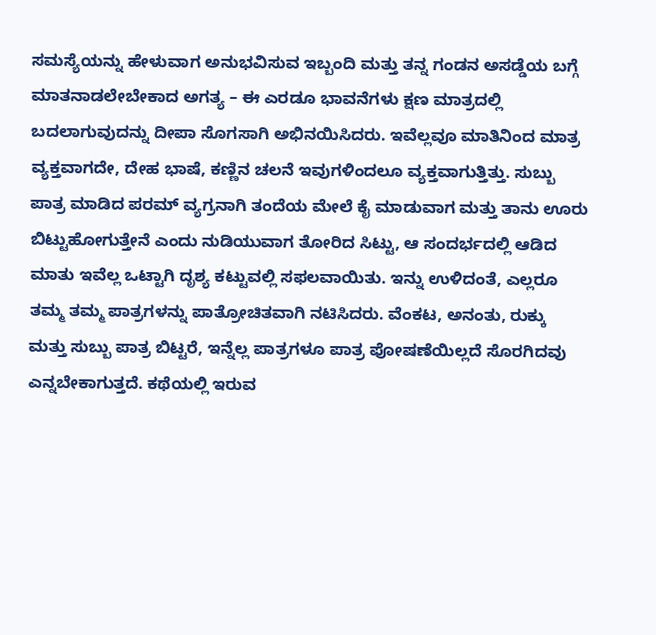ಸಮಸ್ಯೆಯನ್ನು ಹೇಳುವಾಗ ಅನುಭವಿಸುವ ಇಬ್ಬಂದಿ ಮತ್ತು ತನ್ನ ಗಂಡನ ಅಸಡ್ಡೆಯ ಬಗ್ಗೆ ಮಾತನಾಡಲೇಬೇಕಾದ ಅಗತ್ಯ – ಈ ಎರಡೂ ಭಾವನೆಗಳು ಕ್ಷಣ ಮಾತ್ರದಲ್ಲಿ ಬದಲಾಗುವುದನ್ನು ದೀಪಾ ಸೊಗಸಾಗಿ ಅಭಿನಯಿಸಿದರು. ಇವೆಲ್ಲವೂ ಮಾತಿನಿಂದ ಮಾತ್ರ ವ್ಯಕ್ತವಾಗದೇ, ದೇಹ ಭಾಷೆ, ಕಣ್ಣಿನ ಚಲನೆ ಇವುಗಳಿಂದಲೂ ವ್ಯಕ್ತವಾಗುತ್ತಿತ್ತು. ಸುಬ್ಬು ಪಾತ್ರ ಮಾಡಿದ ಪರಮ್ ವ್ಯಗ್ರನಾಗಿ ತಂದೆಯ ಮೇಲೆ ಕೈ ಮಾಡುವಾಗ ಮತ್ತು ತಾನು ಊರು ಬಿಟ್ಟುಹೋಗುತ್ತೇನೆ ಎಂದು ನುಡಿಯುವಾಗ ತೋರಿದ ಸಿಟ್ಟು, ಆ ಸಂದರ್ಭದಲ್ಲಿ ಆಡಿದ ಮಾತು ಇವೆಲ್ಲ ಒಟ್ಟಾಗಿ ದೃಶ್ಯ ಕಟ್ಟುವಲ್ಲಿ ಸಫಲವಾಯಿತು. ಇನ್ನು ಉಳಿದಂತೆ, ಎಲ್ಲರೂ ತಮ್ಮ ತಮ್ಮ ಪಾತ್ರಗಳನ್ನು ಪಾತ್ರೋಚಿತವಾಗಿ ನಟಿಸಿದರು. ವೆಂಕಟ, ಅನಂತು, ರುಕ್ಕು ಮತ್ತು ಸುಬ್ಬು ಪಾತ್ರ ಬಿಟ್ಟರೆ, ಇನ್ನೆಲ್ಲ ಪಾತ್ರಗಳೂ ಪಾತ್ರ ಪೋಷಣೆಯಿಲ್ಲದೆ ಸೊರಗಿದವು ಎನ್ನಬೇಕಾಗುತ್ತದೆ. ಕಥೆಯಲ್ಲಿ ಇರುವ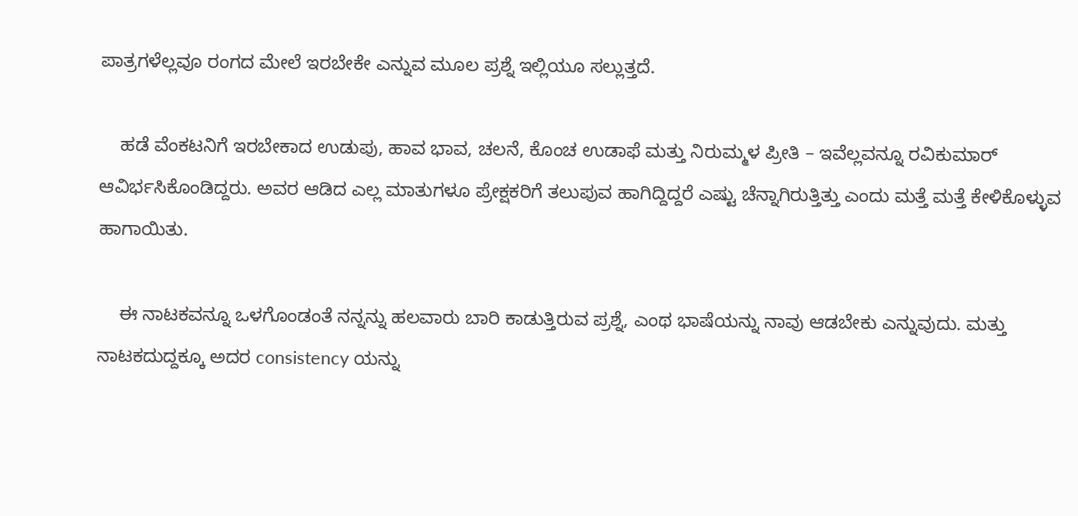ಪಾತ್ರಗಳೆಲ್ಲವೂ ರಂಗದ ಮೇಲೆ ಇರಬೇಕೇ ಎನ್ನುವ ಮೂಲ ಪ್ರಶ್ನೆ ಇಲ್ಲಿಯೂ ಸಲ್ಲುತ್ತದೆ.

    ಹಡೆ ವೆಂಕಟನಿಗೆ ಇರಬೇಕಾದ ಉಡುಪು, ಹಾವ ಭಾವ, ಚಲನೆ, ಕೊಂಚ ಉಡಾಫೆ ಮತ್ತು ನಿರುಮ್ಮಳ ಪ್ರೀತಿ – ಇವೆಲ್ಲವನ್ನೂ ರವಿಕುಮಾರ್ ಆವಿರ್ಭಸಿಕೊಂಡಿದ್ದರು. ಅವರ ಆಡಿದ ಎಲ್ಲ ಮಾತುಗಳೂ ಪ್ರೇಕ್ಷಕರಿಗೆ ತಲುಪುವ ಹಾಗಿದ್ದಿದ್ದರೆ ಎಷ್ಟು ಚೆನ್ನಾಗಿರುತ್ತಿತ್ತು ಎಂದು ಮತ್ತೆ ಮತ್ತೆ ಕೇಳಿಕೊಳ್ಳುವ ಹಾಗಾಯಿತು.

    ಈ ನಾಟಕವನ್ನೂ ಒಳಗೊಂಡಂತೆ ನನ್ನನ್ನು ಹಲವಾರು ಬಾರಿ ಕಾಡುತ್ತಿರುವ ಪ್ರಶ್ನೆ, ಎಂಥ ಭಾಷೆಯನ್ನು ನಾವು ಆಡಬೇಕು ಎನ್ನುವುದು. ಮತ್ತು ನಾಟಕದುದ್ದಕ್ಕೂ ಅದರ consistency ಯನ್ನು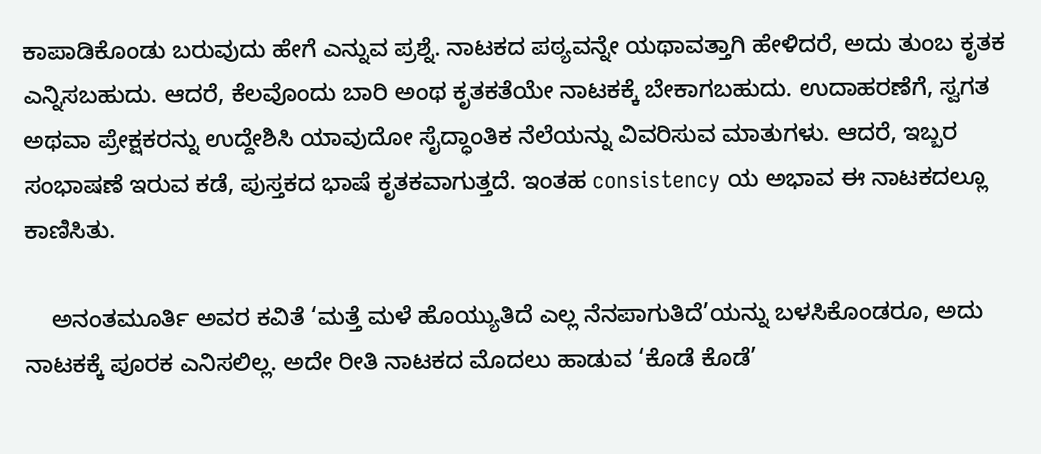ಕಾಪಾಡಿಕೊಂಡು ಬರುವುದು ಹೇಗೆ ಎನ್ನುವ ಪ್ರಶ್ನೆ. ನಾಟಕದ ಪಠ್ಯವನ್ನೇ ಯಥಾವತ್ತಾಗಿ ಹೇಳಿದರೆ, ಅದು ತುಂಬ ಕೃತಕ ಎನ್ನಿಸಬಹುದು. ಆದರೆ, ಕೆಲವೊಂದು ಬಾರಿ ಅಂಥ ಕೃತಕತೆಯೇ ನಾಟಕಕ್ಕೆ ಬೇಕಾಗಬಹುದು. ಉದಾಹರಣೆಗೆ, ಸ್ವಗತ ಅಥವಾ ಪ್ರೇಕ್ಷಕರನ್ನು ಉದ್ದೇಶಿಸಿ ಯಾವುದೋ ಸೈದ್ಧಾಂತಿಕ ನೆಲೆಯನ್ನು ವಿವರಿಸುವ ಮಾತುಗಳು. ಆದರೆ, ಇಬ್ಬರ ಸಂಭಾಷಣೆ ಇರುವ ಕಡೆ, ಪುಸ್ತಕದ ಭಾಷೆ ಕೃತಕವಾಗುತ್ತದೆ. ಇಂತಹ consistency ಯ ಅಭಾವ ಈ ನಾಟಕದಲ್ಲೂ ಕಾಣಿಸಿತು.

    ಅನಂತಮೂರ್ತಿ ಅವರ ಕವಿತೆ ‘ಮತ್ತೆ ಮಳೆ ಹೊಯ್ಯುತಿದೆ ಎಲ್ಲ ನೆನಪಾಗುತಿದೆ’ಯನ್ನು ಬಳಸಿಕೊಂಡರೂ, ಅದು ನಾಟಕಕ್ಕೆ ಪೂರಕ ಎನಿಸಲಿಲ್ಲ. ಅದೇ ರೀತಿ ನಾಟಕದ ಮೊದಲು ಹಾಡುವ ‘ಕೊಡೆ ಕೊಡೆ’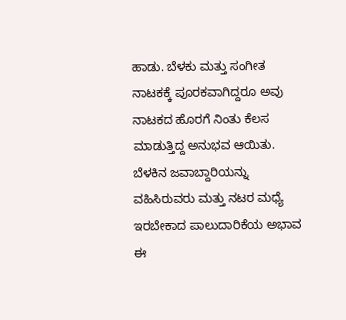ಹಾಡು. ಬೆಳಕು ಮತ್ತು ಸಂಗೀತ ನಾಟಕಕ್ಕೆ ಪೂರಕವಾಗಿದ್ದರೂ ಅವು ನಾಟಕದ ಹೊರಗೆ ನಿಂತು ಕೆಲಸ ಮಾಡುತ್ತಿದ್ದ ಅನುಭವ ಆಯಿತು. ಬೆಳಕಿನ ಜವಾಬ್ದಾರಿಯನ್ನು ವಹಿಸಿರುವರು ಮತ್ತು ನಟರ ಮಧ್ಯೆ ಇರಬೇಕಾದ ಪಾಲುದಾರಿಕೆಯ ಅಭಾವ ಈ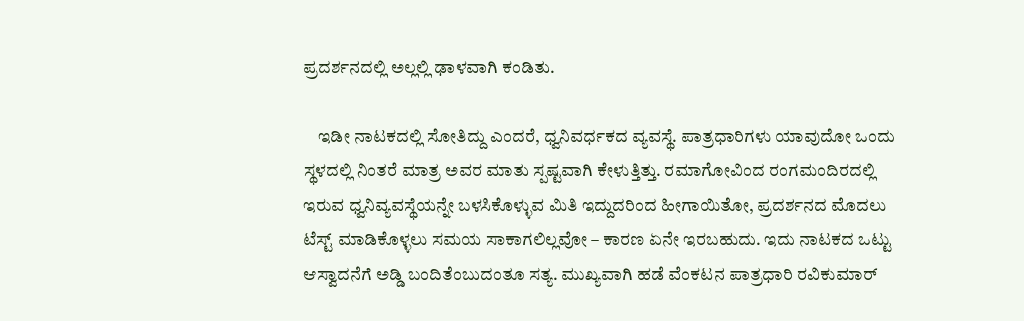ಪ್ರದರ್ಶನದಲ್ಲಿ ಅಲ್ಲಲ್ಲಿ ಢಾಳವಾಗಿ ಕಂಡಿತು.

    ಇಡೀ ನಾಟಕದಲ್ಲಿ ಸೋತಿದ್ದು ಎಂದರೆ, ಧ್ವನಿವರ್ಧಕದ ವ್ಯವಸ್ಥೆ. ಪಾತ್ರಧಾರಿಗಳು ಯಾವುದೋ ಒಂದು ಸ್ಥಳದಲ್ಲಿ ನಿಂತರೆ ಮಾತ್ರ ಅವರ ಮಾತು ಸ್ಪಷ್ಟವಾಗಿ ಕೇಳುತ್ತಿತ್ತು. ರಮಾಗೋವಿಂದ ರಂಗಮಂದಿರದಲ್ಲಿ ಇರುವ ಧ್ವನಿವ್ಯವಸ್ಥೆಯನ್ನೇ ಬಳಸಿಕೊಳ್ಳುವ ಮಿತಿ ಇದ್ದುದರಿಂದ ಹೀಗಾಯಿತೋ, ಪ್ರದರ್ಶನದ ಮೊದಲು ಟೆಸ್ಟ್ ಮಾಡಿಕೊಳ್ಳಲು ಸಮಯ ಸಾಕಾಗಲಿಲ್ಲವೋ – ಕಾರಣ ಏನೇ ಇರಬಹುದು. ಇದು ನಾಟಕದ ಒಟ್ಟು ಆಸ್ವಾದನೆಗೆ ಅಡ್ಡಿ ಬಂದಿತೆಂಬುದಂತೂ ಸತ್ಯ. ಮುಖ್ಯವಾಗಿ ಹಡೆ ವೆಂಕಟನ ಪಾತ್ರಧಾರಿ ರವಿಕುಮಾರ್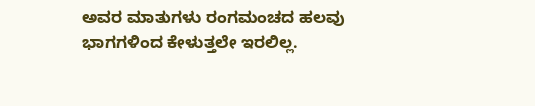ಅವರ ಮಾತುಗಳು ರಂಗಮಂಚದ ಹಲವು ಭಾಗಗಳಿಂದ ಕೇಳುತ್ತಲೇ ಇರಲಿಲ್ಲ.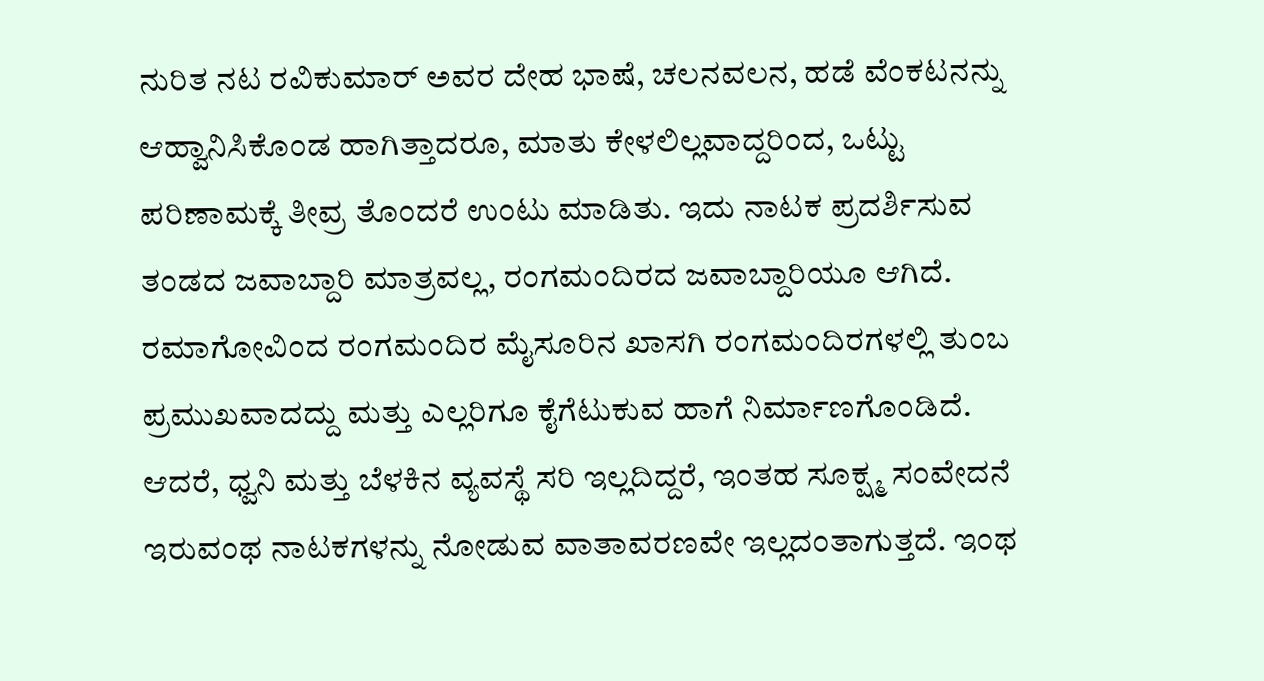ನುರಿತ ನಟ ರವಿಕುಮಾರ್ ಅವರ ದೇಹ ಭಾಷೆ, ಚಲನವಲನ, ಹಡೆ ವೆಂಕಟನನ್ನು ಆಹ್ವಾನಿಸಿಕೊಂಡ ಹಾಗಿತ್ತಾದರೂ, ಮಾತು ಕೇಳಲಿಲ್ಲವಾದ್ದರಿಂದ, ಒಟ್ಟು ಪರಿಣಾಮಕ್ಕೆ ತೀವ್ರ ತೊಂದರೆ ಉಂಟು ಮಾಡಿತು. ಇದು ನಾಟಕ ಪ್ರದರ್ಶಿಸುವ ತಂಡದ ಜವಾಬ್ದಾರಿ ಮಾತ್ರವಲ್ಲ, ರಂಗಮಂದಿರದ ಜವಾಬ್ದಾರಿಯೂ ಆಗಿದೆ. ರಮಾಗೋವಿಂದ ರಂಗಮಂದಿರ ಮೈಸೂರಿನ ಖಾಸಗಿ ರಂಗಮಂದಿರಗಳಲ್ಲಿ ತುಂಬ ಪ್ರಮುಖವಾದದ್ದು ಮತ್ತು ಎಲ್ಲರಿಗೂ ಕೈಗೆಟುಕುವ ಹಾಗೆ ನಿರ್ಮಾಣಗೊಂಡಿದೆ. ಆದರೆ, ಧ್ವನಿ ಮತ್ತು ಬೆಳಕಿನ ವ್ಯವಸ್ಥೆ ಸರಿ ಇಲ್ಲದಿದ್ದರೆ, ಇಂತಹ ಸೂಕ್ಷ್ಮ ಸಂವೇದನೆ ಇರುವಂಥ ನಾಟಕಗಳನ್ನು ನೋಡುವ ವಾತಾವರಣವೇ ಇಲ್ಲದಂತಾಗುತ್ತದೆ. ಇಂಥ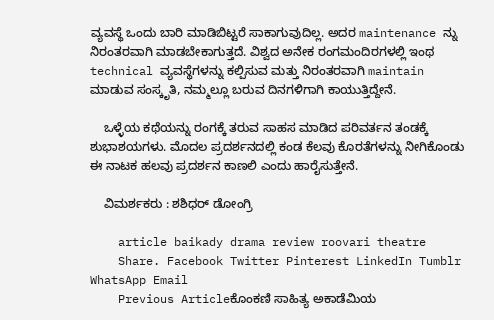ವ್ಯವಸ್ಥೆ ಒಂದು ಬಾರಿ ಮಾಡಿಬಿಟ್ಟರೆ ಸಾಕಾಗುವುದಿಲ್ಲ. ಅದರ maintenance ನ್ನು ನಿರಂತರವಾಗಿ ಮಾಡಬೇಕಾಗುತ್ತದೆ. ವಿಶ್ವದ ಅನೇಕ ರಂಗಮಂದಿರಗಳಲ್ಲಿ ಇಂಥ technical ವ್ಯವಸ್ಥೆಗಳನ್ನು ಕಲ್ಪಿಸುವ ಮತ್ತು ನಿರಂತರವಾಗಿ maintain ಮಾಡುವ ಸಂಸ್ಕೃತಿ, ನಮ್ಮಲ್ಲೂ ಬರುವ ದಿನಗಳಿಗಾಗಿ ಕಾಯುತ್ತಿದ್ದೇನೆ.

    ಒಳ್ಳೆಯ ಕಥೆಯನ್ನು ರಂಗಕ್ಕೆ ತರುವ ಸಾಹಸ ಮಾಡಿದ ಪರಿವರ್ತನ ತಂಡಕ್ಕೆ ಶುಭಾಶಯಗಳು. ಮೊದಲ ಪ್ರದರ್ಶನದಲ್ಲಿ ಕಂಡ ಕೆಲವು ಕೊರತೆಗಳನ್ನು ನೀಗಿಕೊಂಡು ಈ ನಾಟಕ ಹಲವು ಪ್ರದರ್ಶನ ಕಾಣಲಿ ಎಂದು ಹಾರೈಸುತ್ತೇನೆ.

    ವಿಮರ್ಶಕರು : ಶಶಿಧರ್ ಡೋಂಗ್ರಿ

    article baikady drama review roovari theatre
    Share. Facebook Twitter Pinterest LinkedIn Tumblr WhatsApp Email
    Previous Articleಕೊಂಕಣಿ ಸಾಹಿತ್ಯ ಅಕಾಡೆಮಿಯ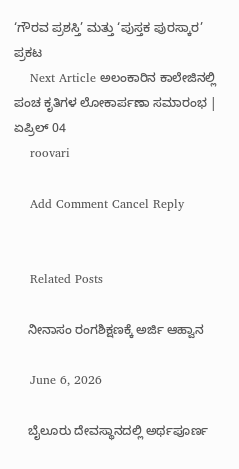‘ಗೌರವ ಪ್ರಶಸ್ತಿ’ ಮತ್ತು ‘ಪುಸ್ತಕ ಪುರಸ್ಕಾರ’ ಪ್ರಕಟ
    Next Article ಅಲಂಕಾರಿನ ಕಾಲೇಜಿನಲ್ಲಿ ಪಂಚ ಕೃತಿಗಳ ಲೋಕಾರ್ಪಣಾ ಸಮಾರಂಭ | ಏಪ್ರಿಲ್ 04
    roovari

    Add Comment Cancel Reply


    Related Posts

    ನೀನಾಸಂ ರಂಗಶಿಕ್ಷಣಕ್ಕೆ ಅರ್ಜಿ ಆಹ್ವಾನ

    June 6, 2026

    ಬೈಲೂರು ದೇವಸ್ಥಾನದಲ್ಲಿ ಅರ್ಥಪೂರ್ಣ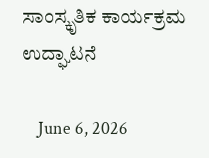ಸಾಂಸ್ಕೃತಿಕ ಕಾರ್ಯಕ್ರಮ ಉದ್ಘಾಟನೆ

    June 6, 2026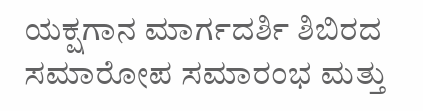ಯಕ್ಷಗಾನ ಮಾರ್ಗದರ್ಶಿ ಶಿಬಿರದ ಸಮಾರೋಪ ಸಮಾರಂಭ ಮತ್ತು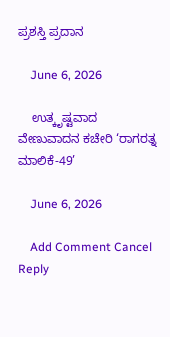ಪ್ರಶಸ್ತಿ ಪ್ರದಾನ

    June 6, 2026

    ಉತ್ಕೃಷ್ಟವಾದ ವೇಣುವಾದನ ಕಚೇರಿ ‘ರಾಗರತ್ನ ಮಾಲಿಕೆ-49’

    June 6, 2026

    Add Comment Cancel Reply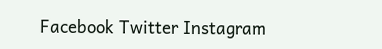Facebook Twitter Instagram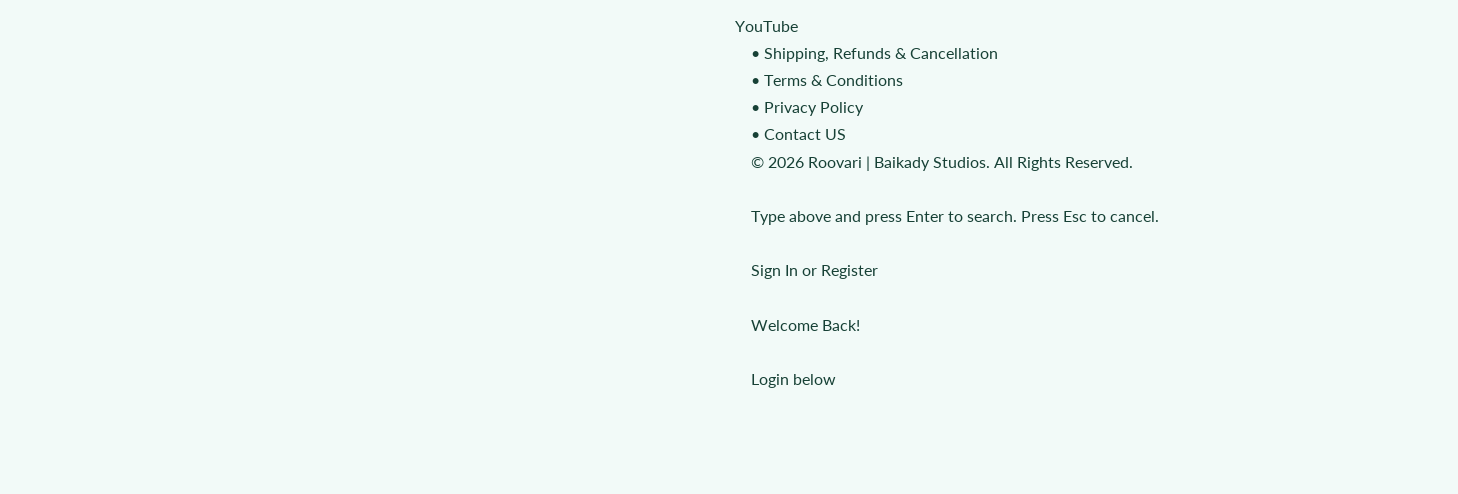YouTube
    • Shipping, Refunds & Cancellation
    • Terms & Conditions
    • Privacy Policy
    • Contact US
    © 2026 Roovari | Baikady Studios. All Rights Reserved.

    Type above and press Enter to search. Press Esc to cancel.

    Sign In or Register

    Welcome Back!

    Login below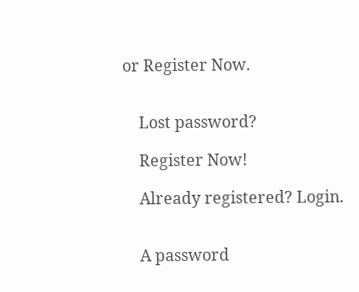or Register Now.


    Lost password?

    Register Now!

    Already registered? Login.


    A password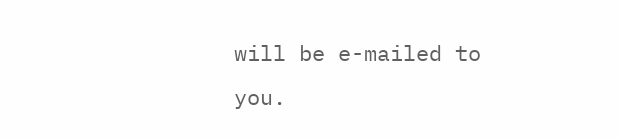will be e-mailed to you.